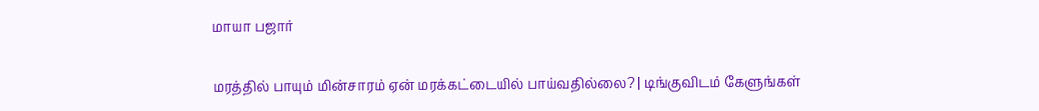மாயா பஜார்

மரத்தில் பாயும் மின்சாரம் ஏன் மரக்கட்டையில் பாய்வதில்லை? | டிங்குவிடம் கேளுங்கள்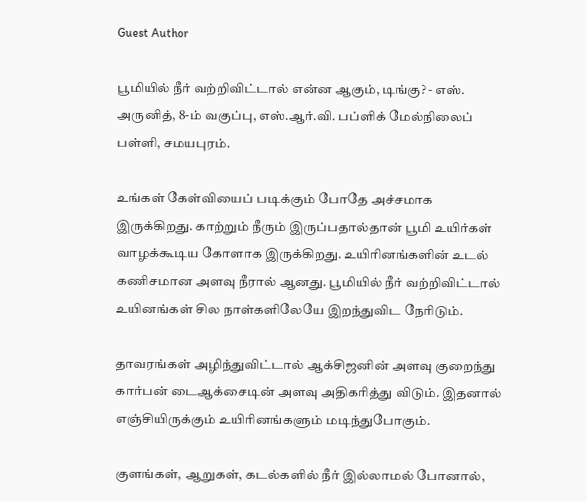Guest Author

பூமியில் நீர் வற்றிவிட்டால் என்ன ஆகும், டிங்கு? - எஸ். அருனித், 8-ம் வகுப்பு, எஸ்.ஆர்.வி. பப்ளிக் மேல்நிலைப் பள்ளி, சமயபுரம்.

உங்கள் கேள்வியைப் படிக்கும் போதே அச்சமாக இருக்கிறது. காற்றும் நீரும் இருப்பதால்தான் பூமி உயிர்கள் வாழக்கூடிய கோளாக இருக்கிறது. உயிரினங்களின் உடல் கணிசமான அளவு நீரால் ஆனது. பூமியில் நீர் வற்றிவிட்டால் உயினங்கள் சில நாள்களிலேயே இறந்துவிட நேரிடும்.

தாவரங்கள் அழிந்துவிட்டால் ஆக்சிஜனின் அளவு குறைந்து கார்பன் டைஆக்சைடின் அளவு அதிகரித்து விடும். இதனால் எஞ்சியிருக்கும் உயிரினங்களும் மடிந்துபோகும்.

குளங்கள், ஆறுகள், கடல்களில் நீர் இல்லாமல் போனால்,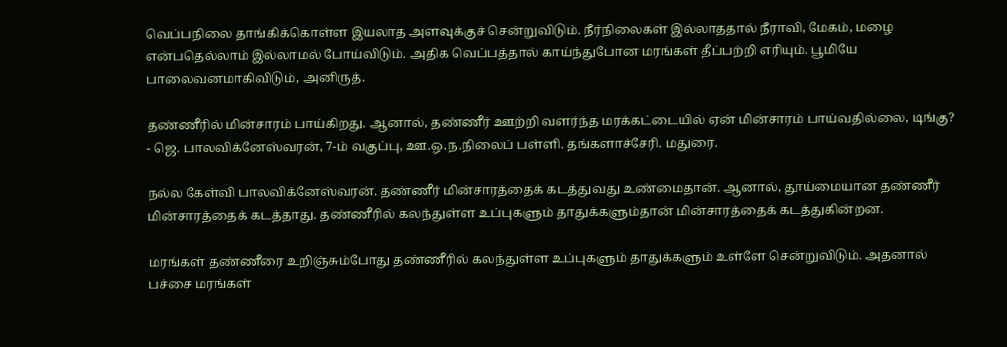வெப்பநிலை தாங்கிக்கொள்ள இயலாத அளவுக்குச் சென்றுவிடும். நீர்நிலைகள் இல்லாததால் நீராவி, மேகம், மழை என்பதெல்லாம் இல்லாமல் போய்விடும். அதிக வெப்பத்தால் காய்ந்துபோன மரங்கள் தீப்பற்றி எரியும். பூமியே பாலைவனமாகிவிடும், அனிருத்.

தண்ணீரில் மின்சாரம் பாய்கிறது. ஆனால், தண்ணீர் ஊற்றி வளர்ந்த மரக்கட்டையில் ஏன் மின்சாரம் பாய்வதில்லை, டிங்கு? - ஜெ. பாலவிக்னேஸ்வரன், 7-ம் வகுப்பு, ஊ.ஒ.ந.நிலைப் பள்ளி. தங்களாச்சேரி. மதுரை.

நல்ல கேள்வி பாலவிக்னேஸ்வரன். தண்ணீர் மின்சாரத்தைக் கடத்துவது உண்மைதான். ஆனால், தூய்மையான தண்ணீர் மின்சாரத்தைக் கடத்தாது. தண்ணீரில் கலந்துள்ள உப்புகளும் தாதுக்களும்தான் மின்சாரத்தைக் கடத்துகின்றன.

மரங்கள் தண்ணீரை உறிஞ்சும்போது தண்ணீரில் கலந்துள்ள உப்புகளும் தாதுக்களும் உள்ளே சென்றுவிடும். அதனால் பச்சை மரங்கள்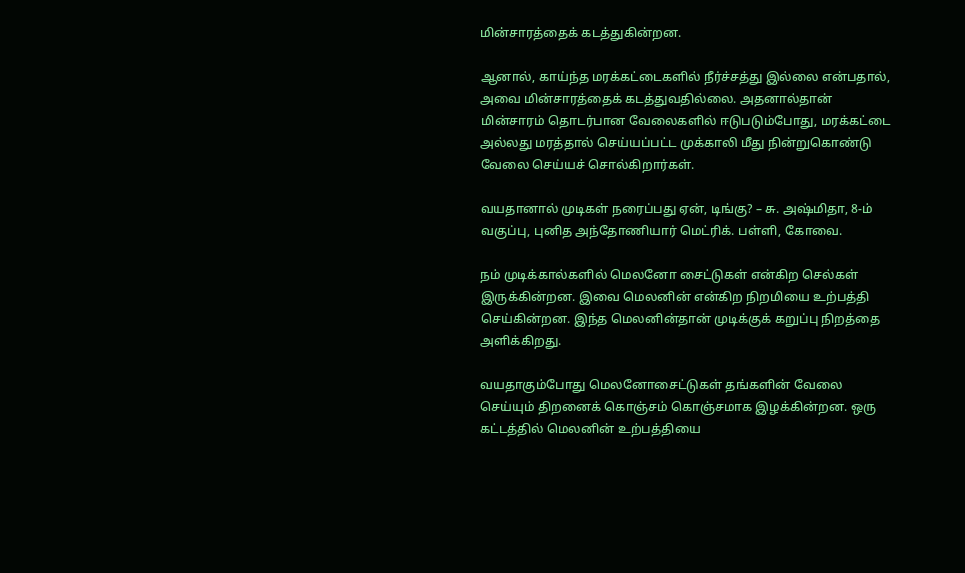மின்சாரத்தைக் கடத்துகின்றன.

ஆனால், காய்ந்த மரக்கட்டைகளில் நீர்ச்சத்து இல்லை என்பதால், அவை மின்சாரத்தைக் கடத்துவதில்லை. அதனால்தான் மின்சாரம் தொடர்பான வேலைகளில் ஈடுபடும்போது, மரக்கட்டை அல்லது மரத்தால் செய்யப்பட்ட முக்காலி மீது நின்றுகொண்டு வேலை செய்யச் சொல்கிறார்கள்.

வயதானால் முடிகள் நரைப்பது ஏன், டிங்கு? – சு. அஷ்மிதா, 8-ம் வகுப்பு, புனித அந்தோணியார் மெட்ரிக். பள்ளி, கோவை.

நம் முடிக்கால்களில் மெலனோ சைட்டுகள் என்கிற செல்கள் இருக்கின்றன. இவை மெலனின் என்கிற நிறமியை உற்பத்தி செய்கின்றன. இந்த மெலனின்தான் முடிக்குக் கறுப்பு நிறத்தை அளிக்கிறது.

வயதாகும்போது மெலனோசைட்டுகள் தங்களின் வேலை செய்யும் திறனைக் கொஞ்சம் கொஞ்சமாக இழக்கின்றன. ஒரு கட்டத்தில் மெலனின் உற்பத்தியை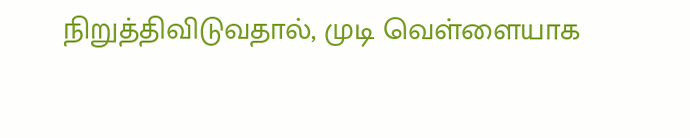நிறுத்திவிடுவதால், முடி வெள்ளையாக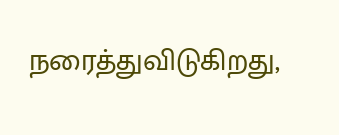நரைத்துவிடுகிறது,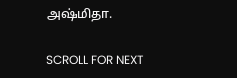அஷ்மிதா.

SCROLL FOR NEXT